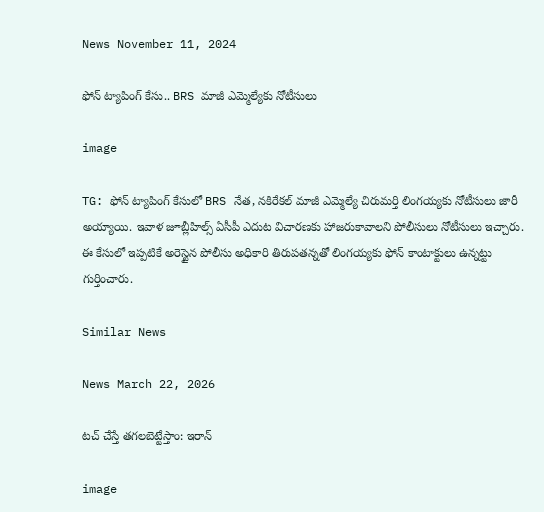News November 11, 2024

ఫోన్ ట్యాపింగ్ కేసు.. BRS మాజీ ఎమ్మెల్యేకు నోటీసులు

image

TG: ఫోన్ ట్యాపింగ్ కేసులో BRS నేత, నకిరేకల్ మాజీ ఎమ్మెల్యే చిరుమర్తి లింగయ్యకు నోటీసులు జారీ అయ్యాయి. ఇవాళ జూబ్లీహిల్స్ ఏసీపీ ఎదుట విచారణకు హాజరుకావాలని పోలీసులు నోటీసులు ఇచ్చారు. ఈ కేసులో ఇప్పటికే అరెస్టైన పోలీసు అధికారి తిరుపతన్నతో లింగయ్యకు ఫోన్ కాంటాక్టులు ఉన్నట్టు గుర్తించారు.

Similar News

News March 22, 2026

టచ్ చేస్తే తగలబెట్టేస్తాం: ఇరాన్

image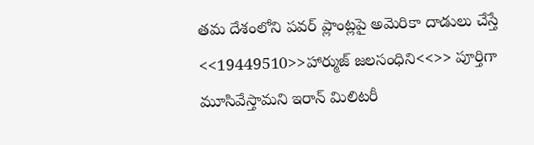తమ దేశంలోని పవర్ ప్లాంట్లపై అమెరికా దాడులు చేస్తే <<19449510>>హార్ముజ్ జలసంధిని<<>> పూర్తిగా మూసివేస్తామని ఇరాన్ మిలిటరీ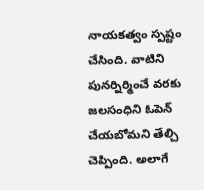నాయకత్వం స్పష్టం చేసింది. వాటిని పునర్నిర్మించే వరకు జలసంధిని ఓపెన్ చేయబోమని తేల్చి చెప్పింది. అలాగే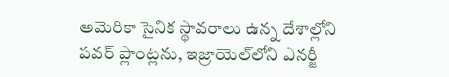అమెరికా సైనిక స్థావరాలు ఉన్న దేశాల్లోని పవర్ ప్లాంట్లను, ఇజ్రాయెల్‌లోని ఎనర్జీ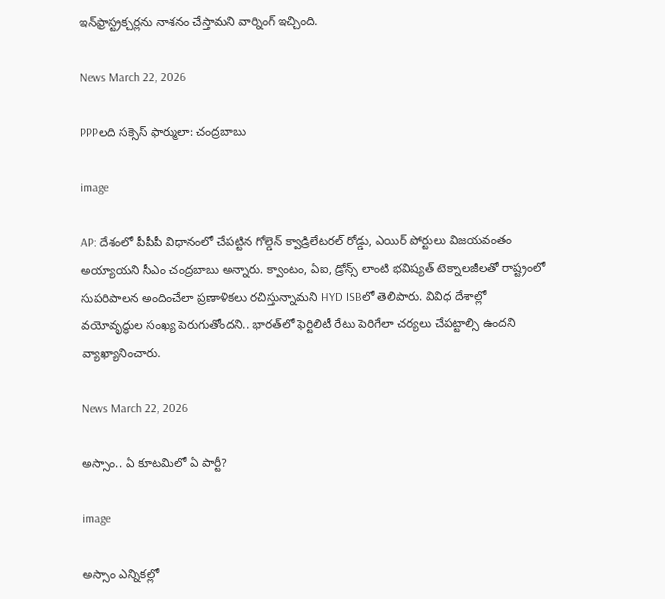ఇన్‌ఫ్రాస్ట్రక్చర్లను నాశనం చేస్తామని వార్నింగ్ ఇచ్చింది.

News March 22, 2026

PPPలది సక్సెస్ ఫార్ములా: చంద్రబాబు

image

AP: దేశంలో పీపీపీ విధానంలో చేపట్టిన గోల్డెన్ క్వాడ్రిలేటరల్ రోడ్డు, ఎయిర్ పోర్టులు విజయవంతం అయ్యాయని సీఎం చంద్రబాబు అన్నారు. క్వాంటం, ఏఐ, డ్రోన్స్ లాంటి భవిష్యత్ టెక్నాలజీలతో రాష్ట్రంలో సుపరిపాలన అందించేలా ప్రణాళికలు రచిస్తున్నామని HYD ISBలో తెలిపారు. వివిధ దేశాల్లో వయోవృద్ధుల సంఖ్య పెరుగుతోందని.. భారత్‌లో ఫెర్టిలిటీ రేటు పెరిగేలా చర్యలు చేపట్టాల్సి ఉందని వ్యాఖ్యానించారు.

News March 22, 2026

అస్సాం.. ఏ కూటమిలో ఏ పార్టీ?

image

అస్సాం ఎన్నికల్లో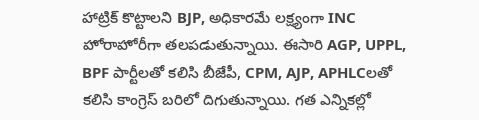హాట్రిక్ కొట్టాలని BJP, అధికారమే లక్ష్యంగా INC హోరాహోరీగా తలపడుతున్నాయి. ఈసారి AGP, UPPL, BPF పార్టీలతో కలిసి బీజేపీ, CPM, AJP, APHLCలతో కలిసి కాంగ్రెస్ బరిలో దిగుతున్నాయి. గత ఎన్నికల్లో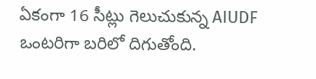ఏకంగా 16 సీట్లు గెలుచుకున్న AIUDF ఒంటరిగా బరిలో దిగుతోంది.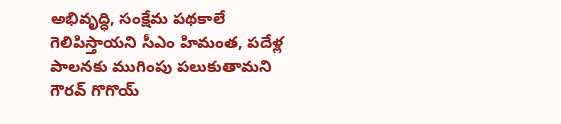అభివృద్ధి, సంక్షేమ పథకాలే గెలిపిస్తాయని సీఎం హిమంత, పదేళ్ల పాలనకు ముగింపు పలుకుతామని గౌరవ్ గొగొయ్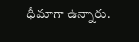ధీమాగా ఉన్నారు.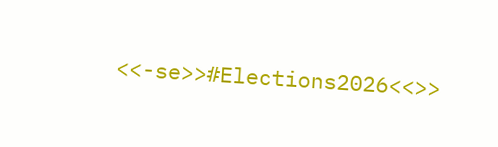<<-se>>#Elections2026<<>>